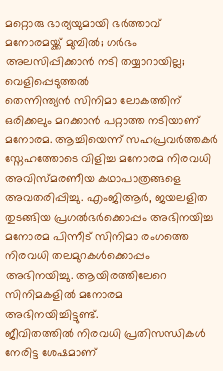മറ്റൊരു ഭാര്യയുമായി ഭർത്താവ് മനോരമയ്ക്ക് മുമ്പിൽ; ഗർഭം അലസിപ്പിക്കാൻ നടി തയ്യാറായില്ല; വെളിപ്പെടുത്തൽ
തെന്നിന്ത്യൻ സിനിമാ ലോകത്തിന് ഒരിക്കലും മറക്കാൻ പറ്റാത്ത നടിയാണ് മനോരമ. ആച്ചിയെന്ന് സഹപ്രവർത്തകർ സ്നേഹത്തോടെ വിളിച്ച മനോരമ നിരവധി അവിസ്മരണീയ കഥാപാത്രങ്ങളെ അവതരിപ്പിച്ചു. എംജിആർ, ജയലളിത തുടങ്ങിയ പ്രഗൽഭർക്കൊപ്പം അഭിനയിച്ച മനോരമ പിന്നീട് സിനിമാ രംഗത്തെ നിരവധി തലമുറകൾക്കൊപ്പം അഭിനയിച്ചു. ആയിരത്തിലേറെ സിനിമകളിൽ മനോരമ അഭിനയിച്ചിട്ടുണ്ട്.
ജീവിതത്തിൽ നിരവധി പ്രതിസന്ധികൾ നേരിട്ട ശേഷമാണ്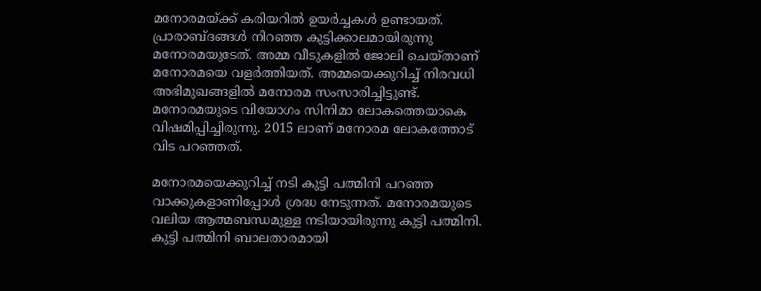മനോരമയ്ക്ക് കരിയറിൽ ഉയർച്ചകൾ ഉണ്ടായത്. പ്രാരാബ്ദങ്ങൾ നിറഞ്ഞ കുട്ടിക്കാലമായിരുന്നു മനോരമയുടേത്. അമ്മ വീടുകളിൽ ജോലി ചെയ്താണ് മനോരമയെ വളർത്തിയത്. അമ്മയെക്കുറിച്ച് നിരവധി അഭിമുഖങ്ങളിൽ മനോരമ സംസാരിച്ചിട്ടുണ്ട്. മനോരമയുടെ വിയോഗം സിനിമാ ലോകത്തെയാകെ വിഷമിപ്പിച്ചിരുന്നു. 2015 ലാണ് മനോരമ ലോകത്തോട് വിട പറഞ്ഞത്.

മനോരമയെക്കുറിച്ച് നടി കുട്ടി പത്മിനി പറഞ്ഞ വാക്കുകളാണിപ്പോൾ ശ്രദ്ധ നേടുന്നത്. മനോരമയുടെ വലിയ ആത്മബന്ധമുള്ള നടിയായിരുന്നു കുട്ടി പത്മിനി. കുട്ടി പത്മിനി ബാലതാരമായി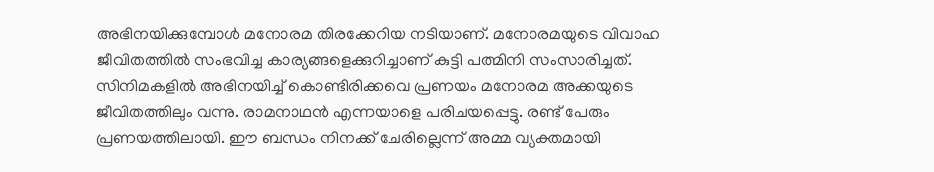അഭിനയിക്കുമ്പോൾ മനോരമ തിരക്കേറിയ നടിയാണ്. മനോരമയുടെ വിവാഹ ജീവിതത്തിൽ സംഭവിച്ച കാര്യങ്ങളെക്കുറിച്ചാണ് കുട്ടി പത്മിനി സംസാരിച്ചത്.
സിനിമകളിൽ അഭിനയിച്ച് കൊണ്ടിരിക്കവെ പ്രണയം മനോരമ അക്കയുടെ ജീവിതത്തിലും വന്നു. രാമനാഥൻ എന്നയാളെ പരിചയപ്പെട്ടു. രണ്ട് പേരും പ്രണയത്തിലായി. ഈ ബന്ധം നിനക്ക് ചേരില്ലെന്ന് അമ്മ വ്യക്തമായി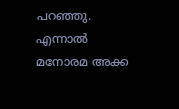പറഞ്ഞു. എന്നാൽ മനോരമ അക്ക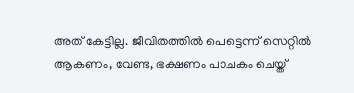അത് കേട്ടില്ല. ജീവിതത്തിൽ പെട്ടെന്ന് സെറ്റിൽ ആകണം, വേണ്ട, ഭക്ഷണം പാചകം ചെയ്ത്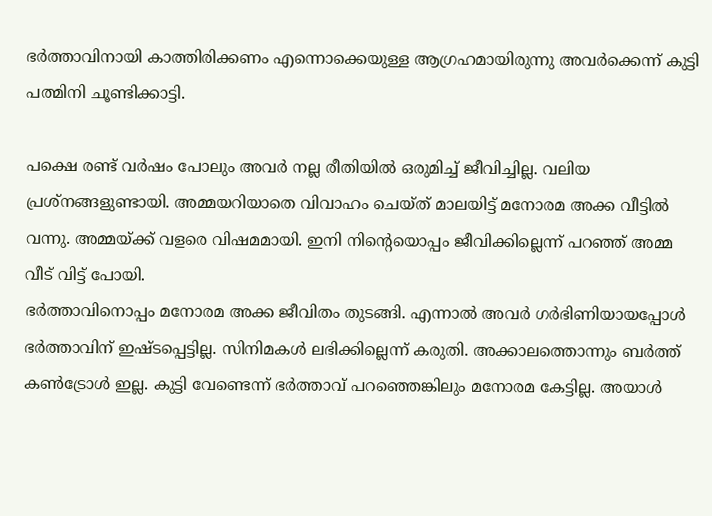ഭർത്താവിനായി കാത്തിരിക്കണം എന്നൊക്കെയുള്ള ആഗ്രഹമായിരുന്നു അവർക്കെന്ന് കുട്ടി പത്മിനി ചൂണ്ടിക്കാട്ടി.

പക്ഷെ രണ്ട് വർഷം പോലും അവർ നല്ല രീതിയിൽ ഒരുമിച്ച് ജീവിച്ചില്ല. വലിയ പ്രശ്നങ്ങളുണ്ടായി. അമ്മയറിയാതെ വിവാഹം ചെയ്ത് മാലയിട്ട് മനോരമ അക്ക വീട്ടിൽ വന്നു. അമ്മയ്ക്ക് വളരെ വിഷമമായി. ഇനി നിന്റെയൊപ്പം ജീവിക്കില്ലെന്ന് പറഞ്ഞ് അമ്മ വീട് വിട്ട് പോയി.
ഭർത്താവിനൊപ്പം മനോരമ അക്ക ജീവിതം തുടങ്ങി. എന്നാൽ അവർ ഗർഭിണിയായപ്പോൾ ഭർത്താവിന് ഇഷ്ടപ്പെട്ടില്ല. സിനിമകൾ ലഭിക്കില്ലെന്ന് കരുതി. അക്കാലത്തൊന്നും ബർത്ത് കൺട്രോൾ ഇല്ല. കുട്ടി വേണ്ടെന്ന് ഭർത്താവ് പറഞ്ഞെങ്കിലും മനോരമ കേട്ടില്ല. അയാൾ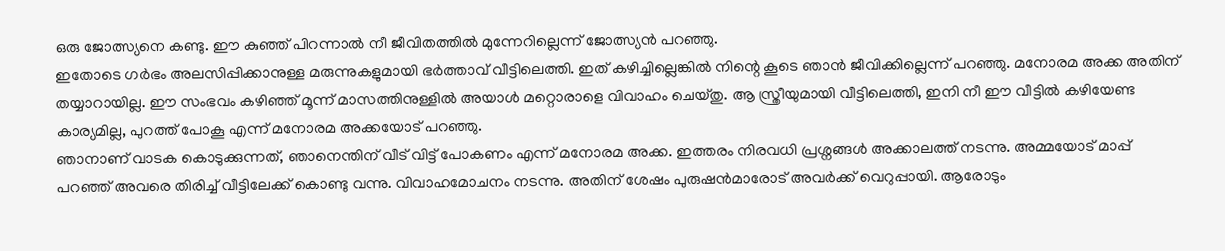ഒരു ജോത്സ്യനെ കണ്ടു. ഈ കുഞ്ഞ് പിറന്നാൽ നീ ജീവിതത്തിൽ മുന്നേറില്ലെന്ന് ജോത്സ്യൻ പറഞ്ഞു.
ഇതോടെ ഗർഭം അലസിപ്പിക്കാനുള്ള മരുന്നുകളുമായി ഭർത്താവ് വീട്ടിലെത്തി. ഇത് കഴിച്ചില്ലെങ്കിൽ നിന്റെ കൂടെ ഞാൻ ജീവിക്കില്ലെന്ന് പറഞ്ഞു. മനോരമ അക്ക അതിന് തയ്യാറായില്ല. ഈ സംഭവം കഴിഞ്ഞ് മൂന്ന് മാസത്തിനുള്ളിൽ അയാൾ മറ്റൊരാളെ വിവാഹം ചെയ്തു. ആ സ്ത്രീയുമായി വീട്ടിലെത്തി, ഇനി നീ ഈ വീട്ടിൽ കഴിയേണ്ട കാര്യമില്ല, പുറത്ത് പോകൂ എന്ന് മനോരമ അക്കയോട് പറഞ്ഞു.
ഞാനാണ് വാടക കൊടുക്കുന്നത്, ഞാനെന്തിന് വീട് വിട്ട് പോകണം എന്ന് മനോരമ അക്ക. ഇത്തരം നിരവധി പ്രശ്നങ്ങൾ അക്കാലത്ത് നടന്നു. അമ്മയോട് മാപ്പ് പറഞ്ഞ് അവരെ തിരിച്ച് വീട്ടിലേക്ക് കൊണ്ടു വന്നു. വിവാഹമോചനം നടന്നു. അതിന് ശേഷം പുരുഷൻമാരോട് അവർക്ക് വെറുപ്പായി. ആരോടും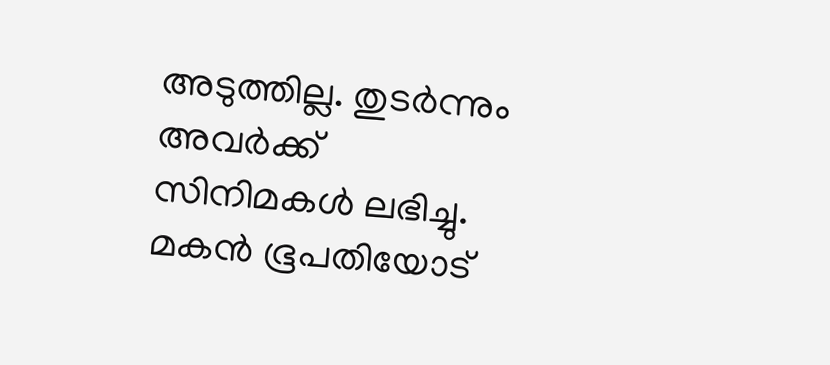അടുത്തില്ല. തുടർന്നും അവർക്ക് സിനിമകൾ ലഭിച്ചു. മകൻ ഭൂപതിയോട്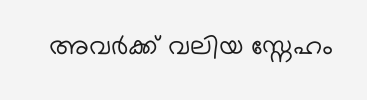അവർക്ക് വലിയ സ്നേഹം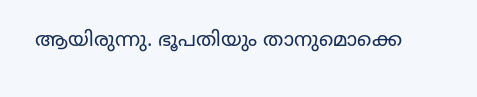ആയിരുന്നു. ഭൂപതിയും താനുമൊക്കെ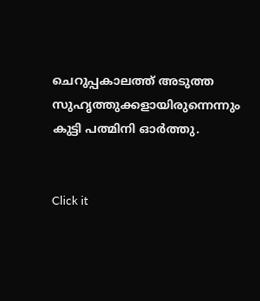ചെറുപ്പകാലത്ത് അടുത്ത സുഹൃത്തുക്കളായിരുന്നെന്നും കുട്ടി പത്മിനി ഓർത്തു.


Click it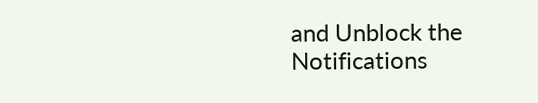and Unblock the Notifications